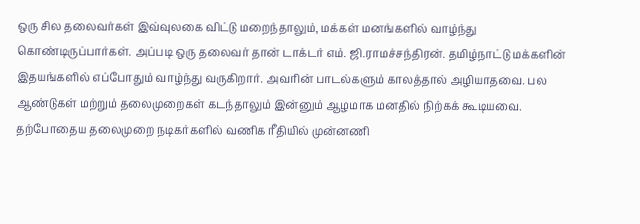ஒரு சில தலைவர்கள் இவ்வுலகை விட்டு மறைந்தாலும், மக்கள் மனங்களில் வாழ்ந்து கொண்டிருப்பார்கள். அப்படி ஒரு தலைவர் தான் டாக்டர் எம். ஜி.ராமச்சந்திரன். தமிழ்நாட்டு மக்களின் இதயங்களில் எப்போதும் வாழ்ந்து வருகிறார். அவரின் பாடல்களும் காலத்தால் அழியாதவை. பல ஆண்டுகள் மற்றும் தலைமுறைகள் கடந்தாலும் இன்னும் ஆழமாக மனதில் நிற்கக் கூடியவை. தற்போதைய தலைமுறை நடிகர்களில் வணிக ரீதியில் முன்னணி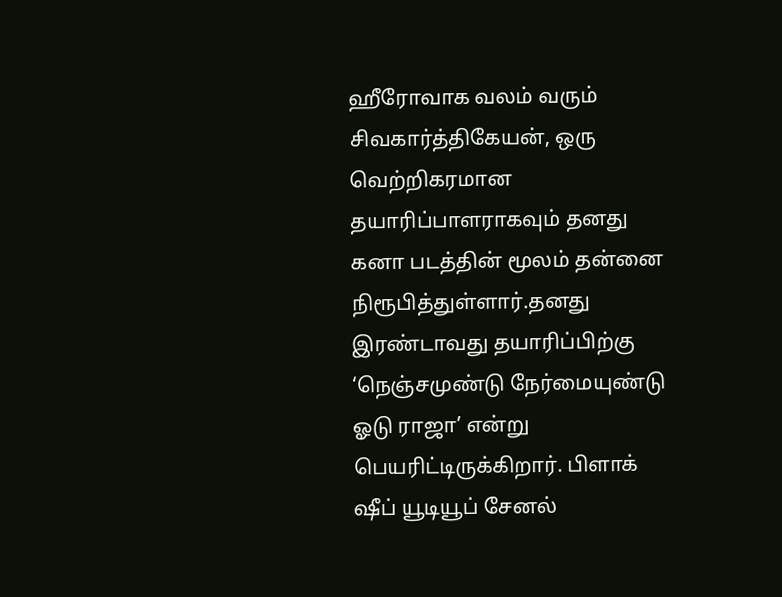ஹீரோவாக வலம் வரும் சிவகார்த்திகேயன், ஒரு வெற்றிகரமான தயாரிப்பாளராகவும் தனது கனா படத்தின் மூலம் தன்னை நிரூபித்துள்ளார்.தனது இரண்டாவது தயாரிப்பிற்கு ‘நெஞ்சமுண்டு நேர்மையுண்டு ஓடு ராஜா’ என்று பெயரிட்டிருக்கிறார். பிளாக் ஷீப் யூடியூப் சேனல்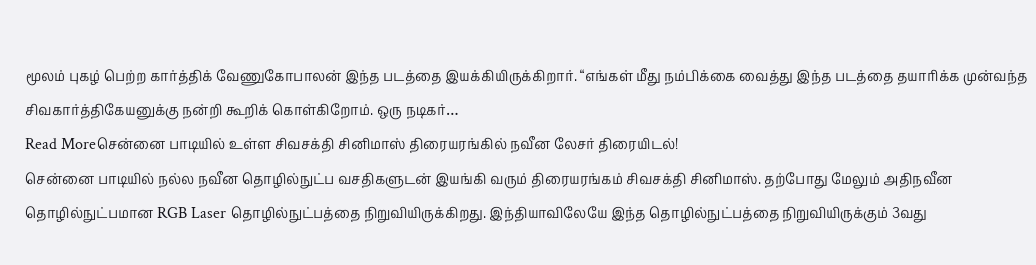மூலம் புகழ் பெற்ற கார்த்திக் வேணுகோபாலன் இந்த படத்தை இயக்கியிருக்கிறார். “எங்கள் மீது நம்பிக்கை வைத்து இந்த படத்தை தயாரிக்க முன்வந்த சிவகார்த்திகேயனுக்கு நன்றி கூறிக் கொள்கிறோம். ஒரு நடிகர்…
Read Moreசென்னை பாடியில் உள்ள சிவசக்தி சினிமாஸ் திரையரங்கில் நவீன லேசர் திரையிடல்!
சென்னை பாடியில் நல்ல நவீன தொழில்நுட்ப வசதிகளுடன் இயங்கி வரும் திரையரங்கம் சிவசக்தி சினிமாஸ். தற்போது மேலும் அதிநவீன தொழில்நுட்பமான RGB Laser தொழில்நுட்பத்தை நிறுவியிருக்கிறது. இந்தியாவிலேயே இந்த தொழில்நுட்பத்தை நிறுவியிருக்கும் 3வது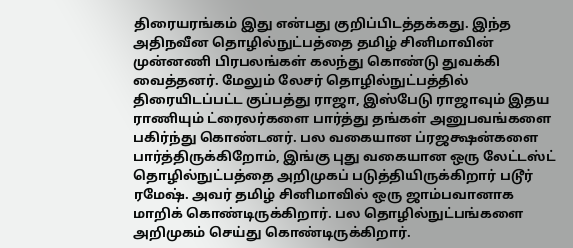திரையரங்கம் இது என்பது குறிப்பிடத்தக்கது. இந்த அதிநவீன தொழில்நுட்பத்தை தமிழ் சினிமாவின் முன்னணி பிரபலங்கள் கலந்து கொண்டு துவக்கி வைத்தனர். மேலும் லேசர் தொழில்நுட்பத்தில் திரையிடப்பட்ட குப்பத்து ராஜா, இஸ்பேடு ராஜாவும் இதய ராணியும் ட்ரைலர்களை பார்த்து தங்கள் அனுபவங்களை பகிர்ந்து கொண்டனர். பல வகையான ப்ரஜக்ஷன்களை பார்த்திருக்கிறோம், இங்கு புது வகையான ஒரு லேட்டஸ்ட் தொழில்நுட்பத்தை அறிமுகப் படுத்தியிருக்கிறார் படூர் ரமேஷ். அவர் தமிழ் சினிமாவில் ஒரு ஜாம்பவானாக மாறிக் கொண்டிருக்கிறார். பல தொழில்நுட்பங்களை அறிமுகம் செய்து கொண்டிருக்கிறார்.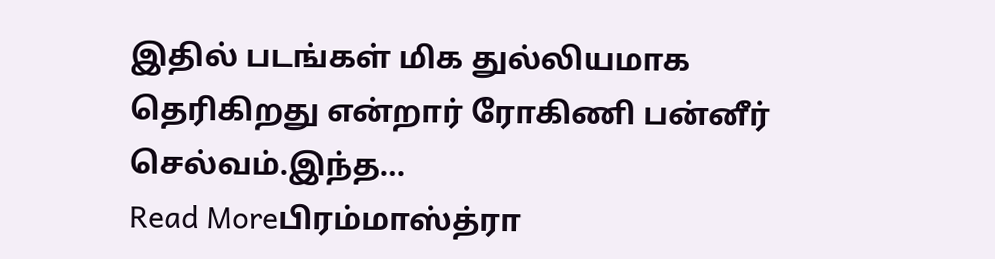இதில் படங்கள் மிக துல்லியமாக தெரிகிறது என்றார் ரோகிணி பன்னீர் செல்வம்.இந்த…
Read Moreபிரம்மாஸ்த்ரா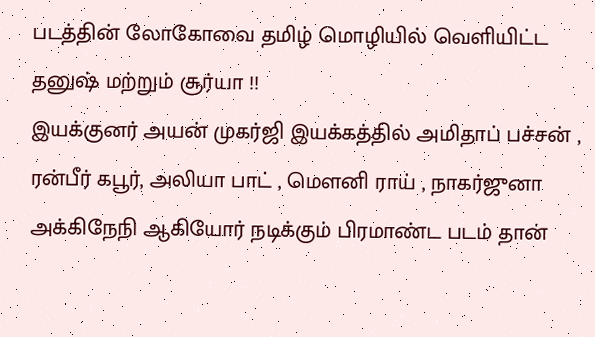படத்தின் லோகோவை தமிழ் மொழியில் வெளியிட்ட தனுஷ் மற்றும் சூர்யா !!
இயக்குனர் அயன் முகர்ஜி இயக்கத்தில் அமிதாப் பச்சன் , ரன்பீர் கபூர், அலியா பாட் , மௌனி ராய் , நாகர்ஜுனா அக்கிநேநி ஆகியோர் நடிக்கும் பிரமாண்ட படம் தான்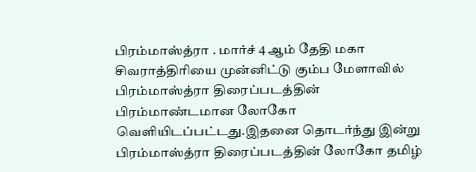பிரம்மாஸ்த்ரா . மார்ச் 4 ஆம் தேதி மகா சிவராத்திரியை முன்னிட்டு கும்ப மேளாவில் பிரம்மாஸ்த்ரா திரைப்படத்தின் பிரம்மாண்டமான லோகோ வெளியிடப்பட்டது.இதனை தொடர்ந்து இன்று பிரம்மாஸ்த்ரா திரைப்படத்தின் லோகோ தமிழ்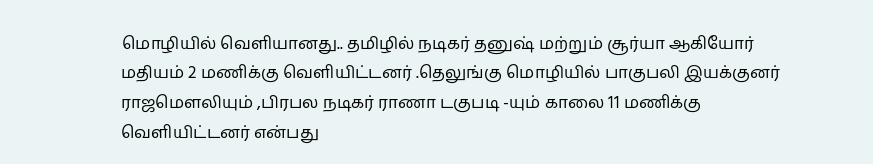மொழியில் வெளியானது.. தமிழில் நடிகர் தனுஷ் மற்றும் சூர்யா ஆகியோர் மதியம் 2 மணிக்கு வெளியிட்டனர் .தெலுங்கு மொழியில் பாகுபலி இயக்குனர் ராஜமௌலியும் ,பிரபல நடிகர் ராணா டகுபடி -யும் காலை 11 மணிக்கு வெளியிட்டனர் என்பது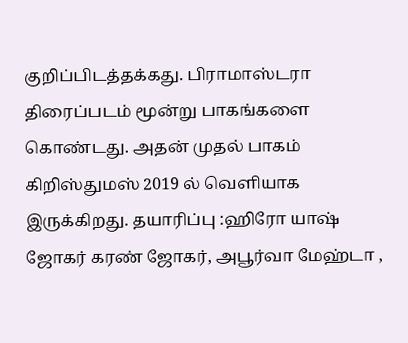குறிப்பிடத்தக்கது. பிராமாஸ்டரா திரைப்படம் மூன்று பாகங்களை கொண்டது. அதன் முதல் பாகம் கிறிஸ்துமஸ் 2019 ல் வெளியாக இருக்கிறது. தயாரிப்பு :ஹிரோ யாஷ் ஜோகர் கரண் ஜோகர், அபூர்வா மேஹ்டா ,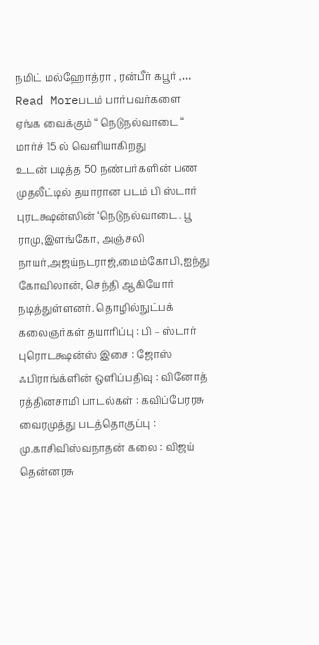நமிட் மல்ஹோத்ரா , ரன்பீர் கபூர் ,…
Read Moreபடம் பார்பவர்களை ஏங்க வைக்கும் “ நெடுநல்வாடை “ மார்ச் 15 ல் வெளியாகிறது
உடன் படித்த 50 நண்பர்களின் பண முதலீட்டில் தயாரான படம் பி ஸ்டார் புரடக்ஷன்ஸின் ‘நெடுநல்வாடை. பூ ராமு,இளங்கோ, அஞ்சலி நாயர்,அஜய்நடராஜ்,மைம்கோபி,ஐந்து கோவிலான், செந்தி ஆகியோர் நடித்துள்ளனர். தொழில்நுட்பக் கலைஞர்கள் தயாரிப்பு : பி – ஸ்டார் புரொடக்ஷன்ஸ் இசை : ஜோஸ் ஃபிராங்க்ளின் ஒளிப்பதிவு : வினோத் ரத்தினசாமி பாடல்கள் : கவிப்பேரரசு வைரமுத்து படத்தொகுப்பு : மு.காசிவிஸ்வநாதன் கலை : விஜய் தென்னரசு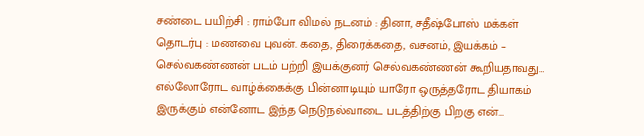சண்டை பயிற்சி : ராம்போ விமல் நடனம் : தினா, சதீஷ்போஸ் மக்கள் தொடர்பு : மணவை புவன். கதை, திரைக்கதை, வசனம், இயக்கம் – செல்வகண்ணன் படம் பற்றி இயக்குனர் செல்வகண்ணன் கூறியதாவது… எல்லோரோட வாழ்க்கைக்கு பின்னாடியும் யாரோ ஒருத்தரோட தியாகம் இருக்கும் என்னோட இந்த நெடுநல்வாடை படத்திற்கு பிறகு என்…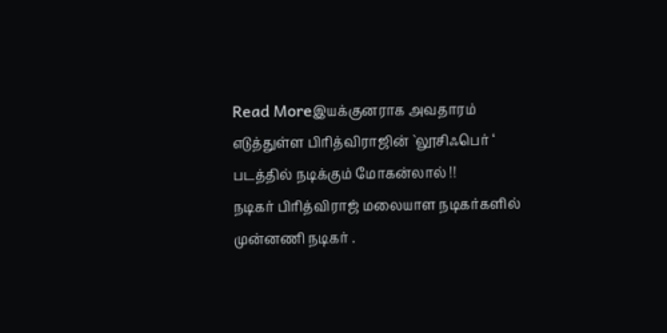Read Moreஇயக்குனராக அவதாரம் எடுத்துள்ள பிரித்விராஜின் `லூசிஃபெர் ‘ படத்தில் நடிக்கும் மோகன்லால் !!
நடிகர் பிரித்விராஜ் மலையாள நடிகர்களில் முன்னணி நடிகர் .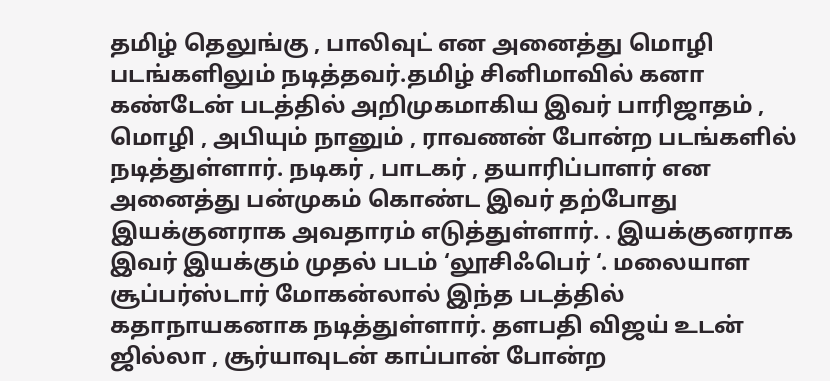தமிழ் தெலுங்கு , பாலிவுட் என அனைத்து மொழி படங்களிலும் நடித்தவர்.தமிழ் சினிமாவில் கனா கண்டேன் படத்தில் அறிமுகமாகிய இவர் பாரிஜாதம் , மொழி , அபியும் நானும் , ராவணன் போன்ற படங்களில் நடித்துள்ளார். நடிகர் , பாடகர் , தயாரிப்பாளர் என அனைத்து பன்முகம் கொண்ட இவர் தற்போது இயக்குனராக அவதாரம் எடுத்துள்ளார். . இயக்குனராக இவர் இயக்கும் முதல் படம் ‘லூசிஃபெர் ‘. மலையாள சூப்பர்ஸ்டார் மோகன்லால் இந்த படத்தில் கதாநாயகனாக நடித்துள்ளார். தளபதி விஜய் உடன் ஜில்லா , சூர்யாவுடன் காப்பான் போன்ற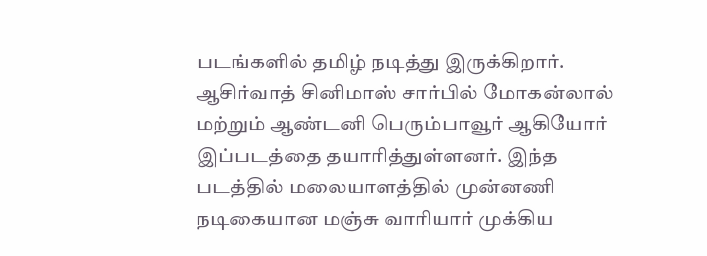படங்களில் தமிழ் நடித்து இருக்கிறார். ஆசிர்வாத் சினிமாஸ் சார்பில் மோகன்லால் மற்றும் ஆண்டனி பெரும்பாவூர் ஆகியோர் இப்படத்தை தயாரித்துள்ளனர். இந்த படத்தில் மலையாளத்தில் முன்னணி நடிகையான மஞ்சு வாரியார் முக்கிய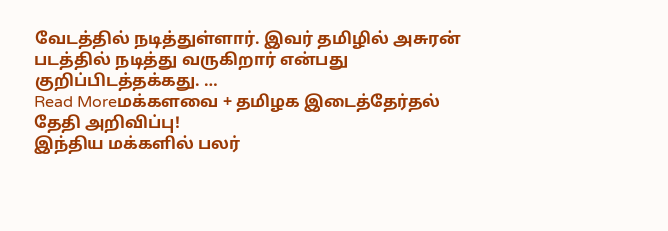வேடத்தில் நடித்துள்ளார். இவர் தமிழில் அசுரன் படத்தில் நடித்து வருகிறார் என்பது குறிப்பிடத்தக்கது. …
Read Moreமக்களவை + தமிழக இடைத்தேர்தல் தேதி அறிவிப்பு!
இந்திய மக்களில் பலர்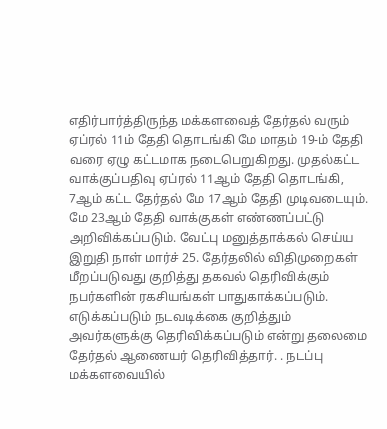எதிர்பார்த்திருந்த மக்களவைத் தேர்தல் வரும் ஏப்ரல் 11ம் தேதி தொடங்கி மே மாதம் 19-ம் தேதி வரை ஏழு கட்டமாக நடைபெறுகிறது. முதல்கட்ட வாக்குப்பதிவு ஏப்ரல் 11ஆம் தேதி தொடங்கி, 7ஆம் கட்ட தேர்தல் மே 17ஆம் தேதி முடிவடையும். மே 23ஆம் தேதி வாக்குகள் எண்ணப்பட்டு அறிவிக்கப்படும். வேட்பு மனுத்தாக்கல் செய்ய இறுதி நாள் மார்ச் 25. தேர்தலில் விதிமுறைகள் மீறப்படுவது குறித்து தகவல் தெரிவிக்கும் நபர்களின் ரகசியங்கள் பாதுகாக்கப்படும். எடுக்கப்படும் நடவடிக்கை குறித்தும் அவர்களுக்கு தெரிவிக்கப்படும் என்று தலைமை தேர்தல் ஆணையர் தெரிவித்தார். . நடப்பு மக்களவையில்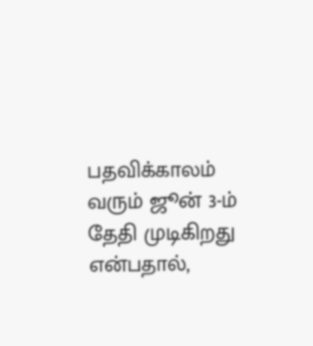பதவிக்காலம் வரும் ஜூன் 3-ம் தேதி முடிகிறது என்பதால்,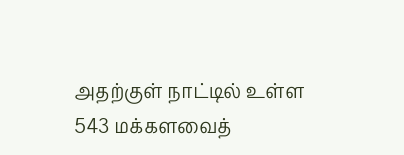அதற்குள் நாட்டில் உள்ள 543 மக்களவைத்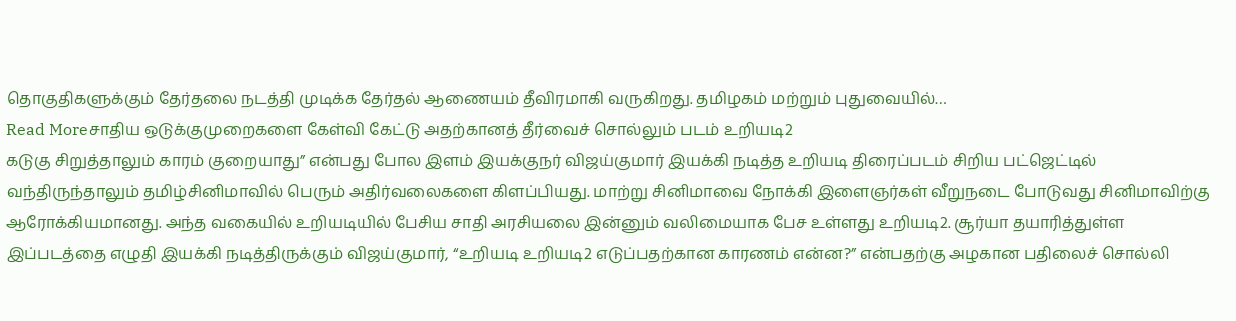தொகுதிகளுக்கும் தேர்தலை நடத்தி முடிக்க தேர்தல் ஆணையம் தீவிரமாகி வருகிறது. தமிழகம் மற்றும் புதுவையில்…
Read Moreசாதிய ஒடுக்குமுறைகளை கேள்வி கேட்டு அதற்கானத் தீர்வைச் சொல்லும் படம் உறியடி2
கடுகு சிறுத்தாலும் காரம் குறையாது” என்பது போல இளம் இயக்குநர் விஜய்குமார் இயக்கி நடித்த உறியடி திரைப்படம் சிறிய பட்ஜெட்டில் வந்திருந்தாலும் தமிழ்சினிமாவில் பெரும் அதிர்வலைகளை கிளப்பியது. மாற்று சினிமாவை நோக்கி இளைஞர்கள் வீறுநடை போடுவது சினிமாவிற்கு ஆரோக்கியமானது. அந்த வகையில் உறியடியில் பேசிய சாதி அரசியலை இன்னும் வலிமையாக பேச உள்ளது உறியடி2. சூர்யா தயாரித்துள்ள இப்படத்தை எழுதி இயக்கி நடித்திருக்கும் விஜய்குமார், “உறியடி உறியடி2 எடுப்பதற்கான காரணம் என்ன?” என்பதற்கு அழகான பதிலைச் சொல்லி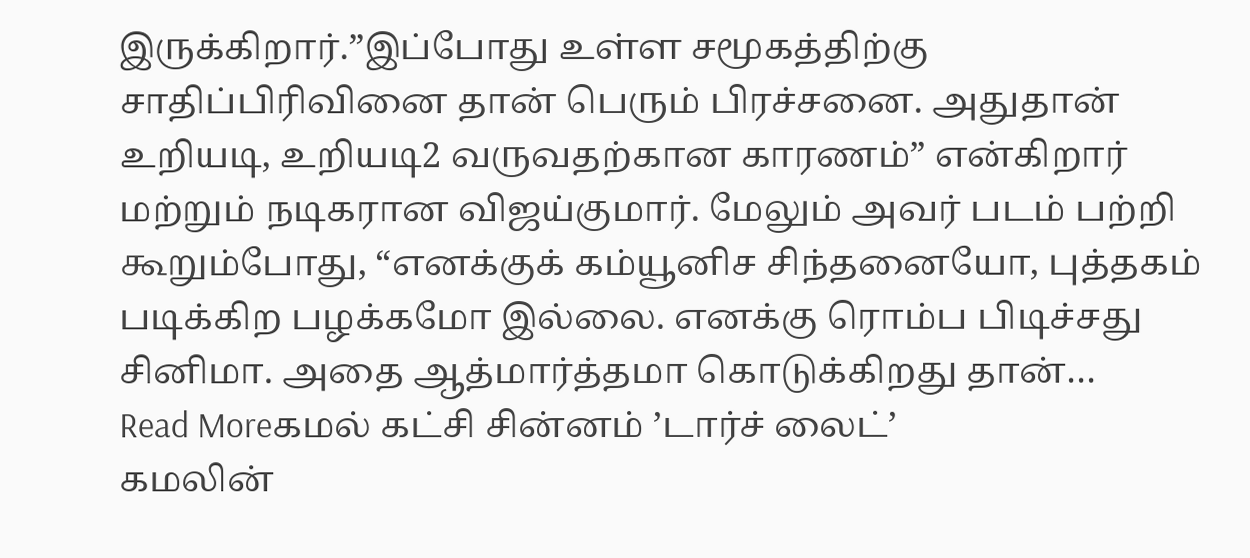இருக்கிறார்.”இப்போது உள்ள சமூகத்திற்கு சாதிப்பிரிவினை தான் பெரும் பிரச்சனை. அதுதான் உறியடி, உறியடி2 வருவதற்கான காரணம்” என்கிறார் மற்றும் நடிகரான விஜய்குமார். மேலும் அவர் படம் பற்றி கூறும்போது, “எனக்குக் கம்யூனிச சிந்தனையோ, புத்தகம் படிக்கிற பழக்கமோ இல்லை. எனக்கு ரொம்ப பிடிச்சது சினிமா. அதை ஆத்மார்த்தமா கொடுக்கிறது தான்…
Read Moreகமல் கட்சி சின்னம் ’டார்ச் லைட்’
கமலின்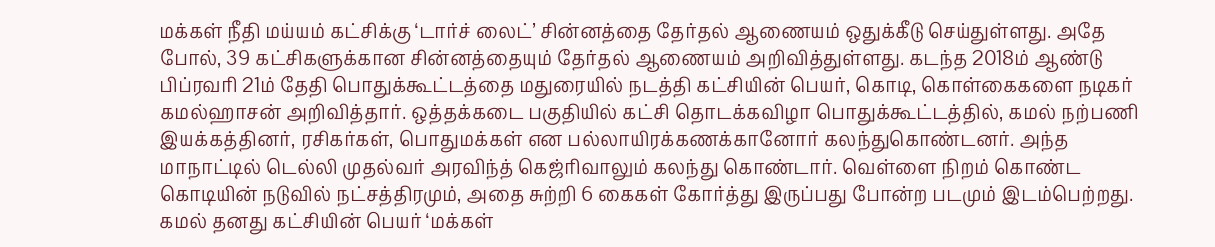மக்கள் நீதி மய்யம் கட்சிக்கு ‘டார்ச் லைட்’ சின்னத்தை தேர்தல் ஆணையம் ஒதுக்கீடு செய்துள்ளது. அதே போல், 39 கட்சிகளுக்கான சின்னத்தையும் தேர்தல் ஆணையம் அறிவித்துள்ளது. கடந்த 2018ம் ஆண்டு பிப்ரவரி 21ம் தேதி பொதுக்கூட்டத்தை மதுரையில் நடத்தி கட்சியின் பெயர், கொடி, கொள்கைகளை நடிகர் கமல்ஹாசன் அறிவித்தார். ஒத்தக்கடை பகுதியில் கட்சி தொடக்கவிழா பொதுக்கூட்டத்தில், கமல் நற்பணி இயக்கத்தினர், ரசிகர்கள், பொதுமக்கள் என பல்லாயிரக்கணக்கானோர் கலந்துகொண்டனர். அந்த மாநாட்டில் டெல்லி முதல்வர் அரவிந்த் கெஜ்ரிவாலும் கலந்து கொண்டார். வெள்ளை நிறம் கொண்ட கொடியின் நடுவில் நட்சத்திரமும், அதை சுற்றி 6 கைகள் கோர்த்து இருப்பது போன்ற படமும் இடம்பெற்றது. கமல் தனது கட்சியின் பெயர் ‘மக்கள்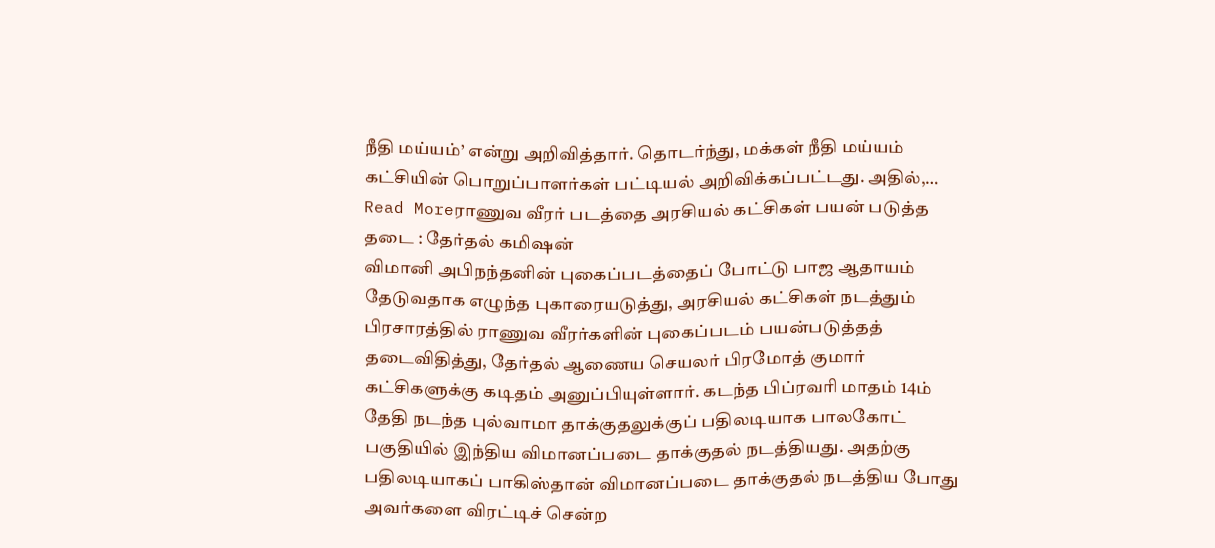நீதி மய்யம்’ என்று அறிவித்தார். தொடர்ந்து, மக்கள் நீதி மய்யம் கட்சியின் பொறுப்பாளர்கள் பட்டியல் அறிவிக்கப்பட்டது. அதில்,…
Read Moreராணுவ வீரர் படத்தை அரசியல் கட்சிகள் பயன் படுத்த தடை : தேர்தல் கமிஷன்
விமானி அபிநந்தனின் புகைப்படத்தைப் போட்டு பாஜ ஆதாயம் தேடுவதாக எழுந்த புகாரையடுத்து, அரசியல் கட்சிகள் நடத்தும் பிரசாரத்தில் ராணுவ வீரர்களின் புகைப்படம் பயன்படுத்தத் தடைவிதித்து, தேர்தல் ஆணைய செயலர் பிரமோத் குமார் கட்சிகளுக்கு கடிதம் அனுப்பியுள்ளார். கடந்த பிப்ரவரி மாதம் 14ம் தேதி நடந்த புல்வாமா தாக்குதலுக்குப் பதிலடியாக பாலகோட் பகுதியில் இந்திய விமானப்படை தாக்குதல் நடத்தியது. அதற்கு பதிலடியாகப் பாகிஸ்தான் விமானப்படை தாக்குதல் நடத்திய போது அவர்களை விரட்டிச் சென்ற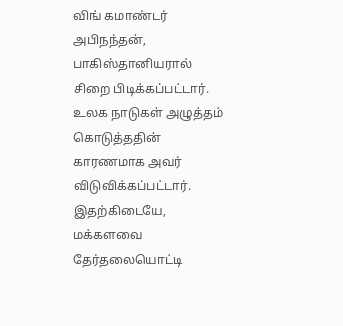விங் கமாண்டர் அபிநந்தன், பாகிஸ்தானியரால் சிறை பிடிக்கப்பட்டார். உலக நாடுகள் அழுத்தம் கொடுத்ததின் காரணமாக அவர் விடுவிக்கப்பட்டார். இதற்கிடையே, மக்களவை தேர்தலையொட்டி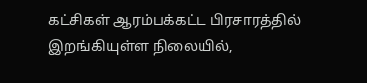கட்சிகள் ஆரம்பக்கட்ட பிரசாரத்தில் இறங்கியுள்ள நிலையில்,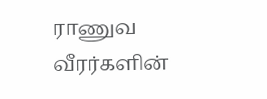ராணுவ வீரர்களின்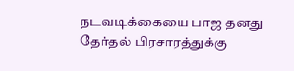நடவடிக்கையை பாஜ தனது தேர்தல் பிரசாரத்துக்கு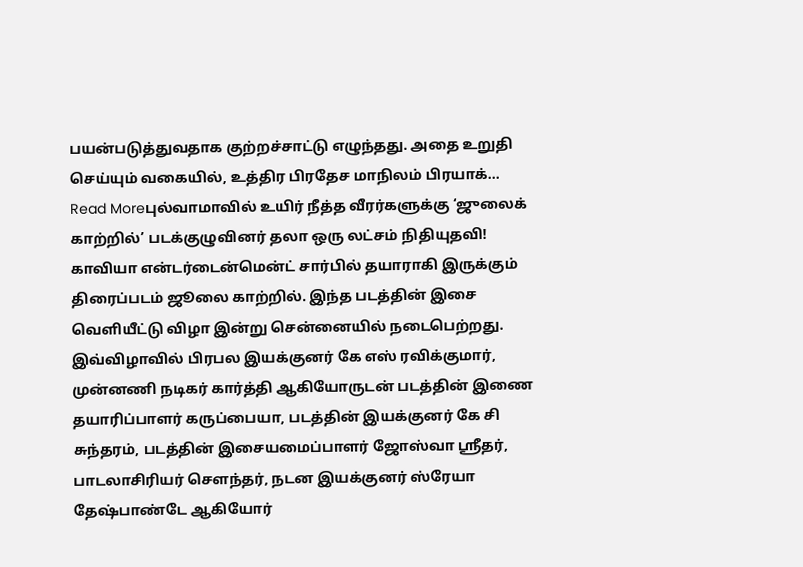பயன்படுத்துவதாக குற்றச்சாட்டு எழுந்தது. அதை உறுதி செய்யும் வகையில், உத்திர பிரதேச மாநிலம் பிரயாக்…
Read Moreபுல்வாமாவில் உயிர் நீத்த வீரர்களுக்கு ‘ஜுலைக் காற்றில்’ படக்குழுவினர் தலா ஒரு லட்சம் நிதியுதவி!
காவியா என்டர்டைன்மென்ட் சார்பில் தயாராகி இருக்கும் திரைப்படம் ஜூலை காற்றில். இந்த படத்தின் இசை வெளியீட்டு விழா இன்று சென்னையில் நடைபெற்றது. இவ்விழாவில் பிரபல இயக்குனர் கே எஸ் ரவிக்குமார், முன்னணி நடிகர் கார்த்தி ஆகியோருடன் படத்தின் இணை தயாரிப்பாளர் கருப்பையா, படத்தின் இயக்குனர் கே சி சுந்தரம், படத்தின் இசையமைப்பாளர் ஜோஸ்வா ஸ்ரீதர், பாடலாசிரியர் சௌந்தர், நடன இயக்குனர் ஸ்ரேயா தேஷ்பாண்டே ஆகியோர்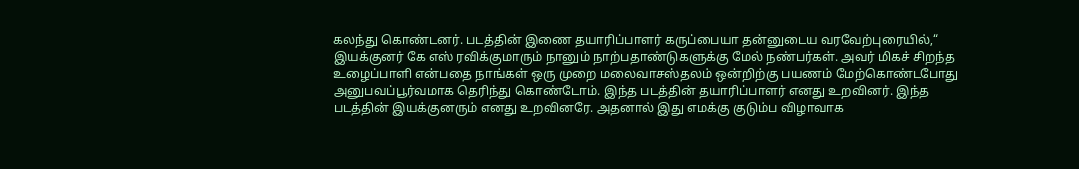கலந்து கொண்டனர். படத்தின் இணை தயாரிப்பாளர் கருப்பையா தன்னுடைய வரவேற்புரையில்,“ இயக்குனர் கே எஸ் ரவிக்குமாரும் நானும் நாற்பதாண்டுகளுக்கு மேல் நண்பர்கள். அவர் மிகச் சிறந்த உழைப்பாளி என்பதை நாங்கள் ஒரு முறை மலைவாசஸ்தலம் ஒன்றிற்கு பயணம் மேற்கொண்டபோது அனுபவப்பூர்வமாக தெரிந்து கொண்டோம். இந்த படத்தின் தயாரிப்பாளர் எனது உறவினர். இந்த படத்தின் இயக்குனரும் எனது உறவினரே. அதனால் இது எமக்கு குடும்ப விழாவாக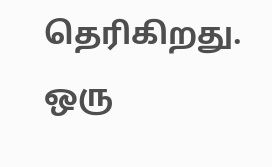தெரிகிறது. ஒரு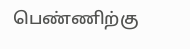பெண்ணிற்கு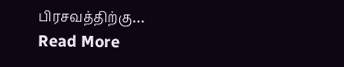பிரசவத்திற்கு…
Read More